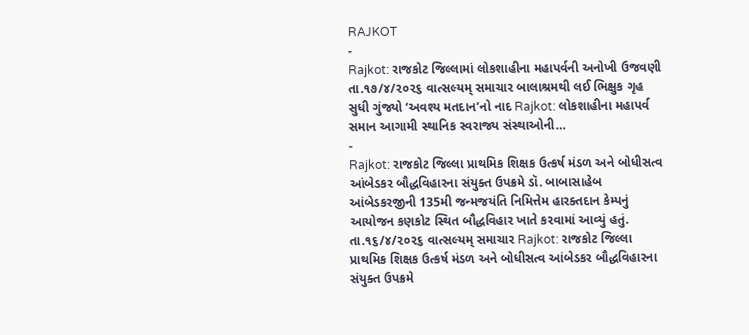RAJKOT
-
Rajkot: રાજકોટ જિલ્લામાં લોકશાહીના મહાપર્વની અનોખી ઉજવણી
તા.૧૭/૪/૨૦૨૬ વાત્સલ્યમ્ સમાચાર બાલાશ્રમથી લઈ ભિક્ષુક ગૃહ સુધી ગુંજ્યો ‘અવશ્ય મતદાન’નો નાદ Rajkot: લોકશાહીના મહાપર્વ સમાન આગામી સ્થાનિક સ્વરાજ્ય સંસ્થાઓની…
-
Rajkot: રાજકોટ જિલ્લા પ્રાથમિક શિક્ષક ઉત્કર્ષ મંડળ અને બોધીસત્વ આંબેડકર બૌદ્ધવિહારના સંયુક્ત ઉપક્રમે ડૉ. બાબાસાહેબ આંબેડકરજીની 135મી જન્મજયંતિ નિમિત્તેમ હારક્તદાન કેમ્પનું આયોજન કણકોટ સ્થિત બૌદ્ધવિહાર ખાતે કરવામાં આવ્યું હતું.
તા.૧૬/૪/૨૦૨૬ વાત્સલ્યમ્ સમાચાર Rajkot: રાજકોટ જિલ્લા પ્રાથમિક શિક્ષક ઉત્કર્ષ મંડળ અને બોધીસત્વ આંબેડકર બૌદ્ધવિહારના સંયુક્ત ઉપક્રમે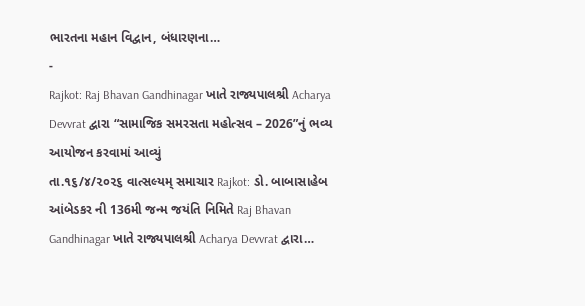ભારતના મહાન વિદ્વાન, બંધારણના…
-
Rajkot: Raj Bhavan Gandhinagar ખાતે રાજ્યપાલશ્રી Acharya Devvrat દ્વારા “સામાજિક સમરસતા મહોત્સવ – 2026”નું ભવ્ય આયોજન કરવામાં આવ્યું
તા.૧૬/૪/૨૦૨૬ વાત્સલ્યમ્ સમાચાર Rajkot: ડો. બાબાસાહેબ આંબેડકર ની 136મી જન્મ જયંતિ નિમિતે Raj Bhavan Gandhinagar ખાતે રાજ્યપાલશ્રી Acharya Devvrat દ્વારા…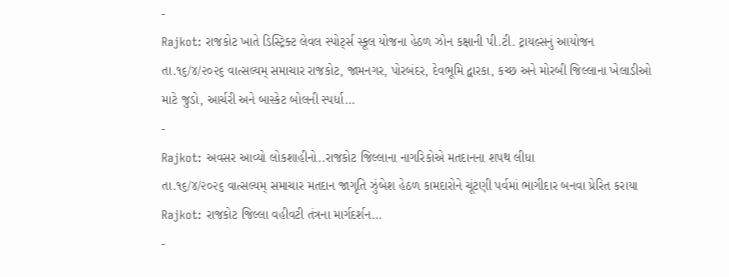-
Rajkot: રાજકોટ ખાતે ડિસ્ટ્રિક્ટ લેવલ સ્પોર્ટ્સ સ્કૂલ યોજના હેઠળ ઝોન કક્ષાની પી.ટી. ટ્રાયલ્સનું આયોજન
તા.૧૬/૪/૨૦૨૬ વાત્સલ્યમ્ સમાચાર રાજકોટ, જામનગર, પોરબંદર, દેવભૂમિ દ્વારકા, કચ્છ અને મોરબી જિલ્લાના ખેલાડીઓ માટે જુડો, આર્ચરી અને બાસ્કેટ બોલની સ્પર્ધા…
-
Rajkot: અવસર આવ્યો લોકશાહીનો..રાજકોટ જિલ્લાના નાગરિકોએ મતદાનના શપથ લીધા
તા.૧૬/૪/૨૦૨૬ વાત્સલ્યમ્ સમાચાર મતદાન જાગૃતિ ઝુંબેશ હેઠળ કામદારોને ચૂંટણી પર્વમાં ભાગીદાર બનવા પ્રેરિત કરાયા Rajkot: રાજકોટ જિલ્લા વહીવટી તંત્રના માર્ગદર્શન…
-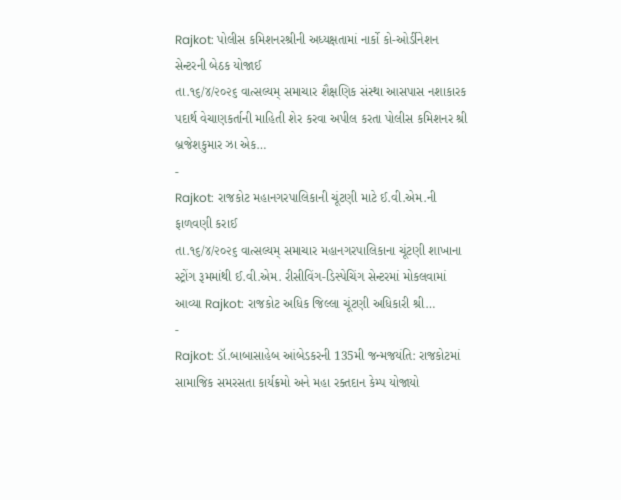Rajkot: પોલીસ કમિશનરશ્રીની અધ્યક્ષતામાં નાર્કો કો-ઓર્ડીનેશન સેન્ટરની બેઠક યોજાઈ
તા.૧૬/૪/૨૦૨૬ વાત્સલ્યમ્ સમાચાર શૈક્ષણિક સંસ્થા આસપાસ નશાકારક પદાર્થ વેચાણકર્તાની માહિતી શેર કરવા અપીલ કરતા પોલીસ કમિશનર શ્રી બ્રજેશકુમાર ઝા એક…
-
Rajkot: રાજકોટ મહાનગરપાલિકાની ચૂંટણી માટે ઈ.વી.એમ.ની ફાળવણી કરાઈ
તા.૧૬/૪/૨૦૨૬ વાત્સલ્યમ્ સમાચાર મહાનગરપાલિકાના ચૂંટણી શાખાના સ્ટ્રોંગ રૂમમાંથી ઈ.વી.એમ. રીસીવિંગ-ડિસ્પેચિંગ સેન્ટરમાં મોકલવામાં આવ્યા Rajkot: રાજકોટ અધિક જિલ્લા ચૂંટણી અધિકારી શ્રી…
-
Rajkot: ડૉ.બાબાસાહેબ આંબેડકરની 135મી જન્મજયંતિ: રાજકોટમાં સામાજિક સમરસતા કાર્યક્રમો અને મહા રક્તદાન કેમ્પ યોજાયો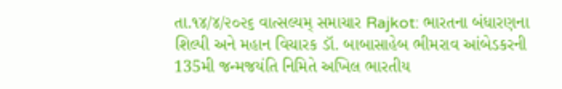તા.૧૪/૪/૨૦૨૬ વાત્સલ્યમ્ સમાચાર Rajkot: ભારતના બંધારણના શિલ્પી અને મહાન વિચારક ડૉ. બાબાસાહેબ ભીમરાવ આંબેડકરની 135મી જન્મજયંતિ નિમિતે અખિલ ભારતીય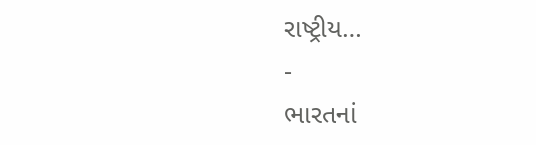રાષ્ટ્રીય…
-
ભારતનાં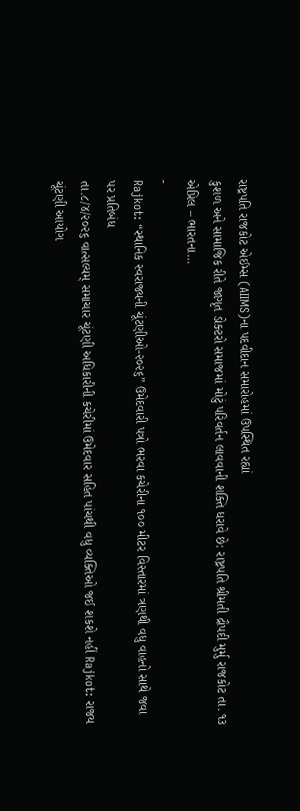રાષ્ટ્રપતિ રાજકોટ એઈમ્સ (AIIMS)ના પદવીદાન સમારોહમાં ઉપસ્થિત રહ્યાં
કુશળ અને સામાજિક રીતે જાગૃત ડોક્ટરો સમાજમાં મોટું પરિવર્તન લાવવાની શક્તિ ધરાવે છે: રાષ્ટ્રપતિ શ્રીમતી દ્રૌપદી મુર્મુ રાજકોટ તા. ૧૩ એપ્રિલ – ભારતના…
-
Rajkot: “સ્થાનિક સ્વરાજ્યની ચૂંટણીઓ-૨૦૨૬” ઉમેદવારી પત્રો ભરવા કચેરીના ૧૦૦ મીટર વિસ્તારમાં ત્રણથી વધુ વાહનો સાથે જવા પર પ્રતિબંધ
તા.૮/૪/૨૦૨૬ વાત્સલ્યમ્ સમાચાર ચૂંટણી અધિકારીની કચેરીમાં ઉમેદવાર સહિત પાંચથી વધુ વ્યક્તિઓ જઈ શકશે નહીં Rajkot: રાજય ચૂંટણી આયોગ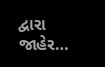દ્વારા જાહેર…